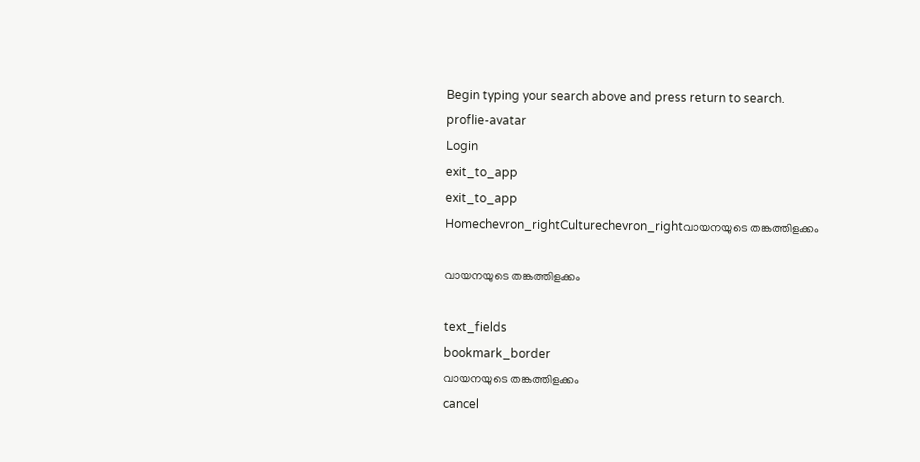Begin typing your search above and press return to search.
proflie-avatar
Login
exit_to_app
exit_to_app
Homechevron_rightCulturechevron_rightവായനയുടെ തങ്കത്തിളക്കം

വായനയുടെ തങ്കത്തിളക്കം

text_fields
bookmark_border
വായനയുടെ തങ്കത്തിളക്കം
cancel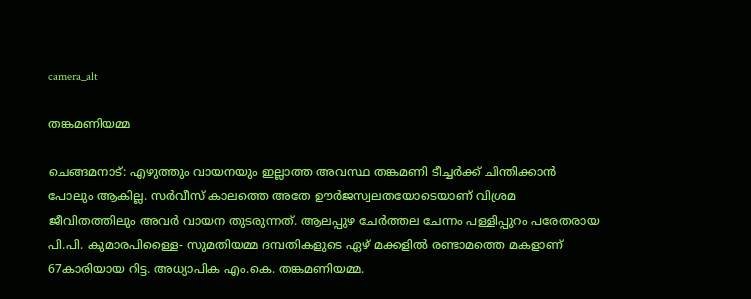camera_alt

തങ്കമണിയമ്മ

ചെങ്ങമനാട്: എഴുത്തും വായനയും ഇല്ലാത്ത അവസ്ഥ തങ്കമണി ടീച്ചർക്ക് ചിന്തിക്കാൻ പോലും ആകില്ല. സർവീസ് കാലത്തെ അതേ ഊർജസ്വലതയോടെയാണ് വിശ്രമ ജീവിതത്തിലും അവർ വായന തുടരുന്നത്. ആലപ്പുഴ ചേർത്തല ചേന്നം പള്ളിപ്പുറം പരേതരായ പി.പി. കുമാരപിള്ളൈ- സുമതിയമ്മ ദമ്പതികളുടെ ഏഴ് മക്കളിൽ രണ്ടാമത്തെ മകളാണ് 67കാരിയായ റിട്ട. അധ്യാപിക എം.കെ. തങ്കമണിയമ്മ.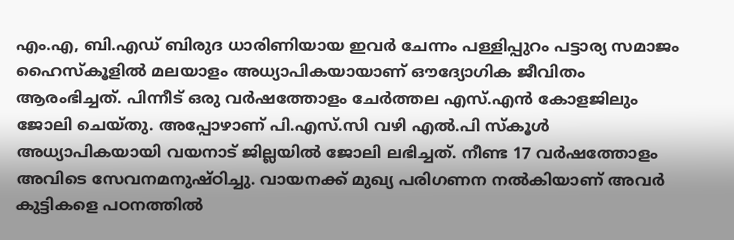എം.എ, ബി.എഡ് ബിരുദ ധാരിണിയായ ഇവർ ചേന്നം പള്ളിപ്പുറം പട്ടാര്യ സമാജം ഹൈസ്കൂളിൽ മലയാളം അധ്യാപികയായാണ് ഔദ്യോഗിക ജീവിതം ആരംഭിച്ചത്. പിന്നീട് ഒരു വർഷത്തോളം ചേർത്തല എസ്.എൻ കോളജിലും ജോലി ചെയ്തു. അപ്പോഴാണ് പി.എസ്.സി വഴി എൽ.പി സ്കൂൾ അധ്യാപികയായി വയനാട് ജില്ലയിൽ ജോലി ലഭിച്ചത്. നീണ്ട 17 വർഷത്തോളം അവിടെ സേവനമനുഷ്ഠിച്ചു. വായനക്ക് മുഖ്യ പരിഗണന നൽകിയാണ് അവർ കുട്ടികളെ പഠനത്തിൽ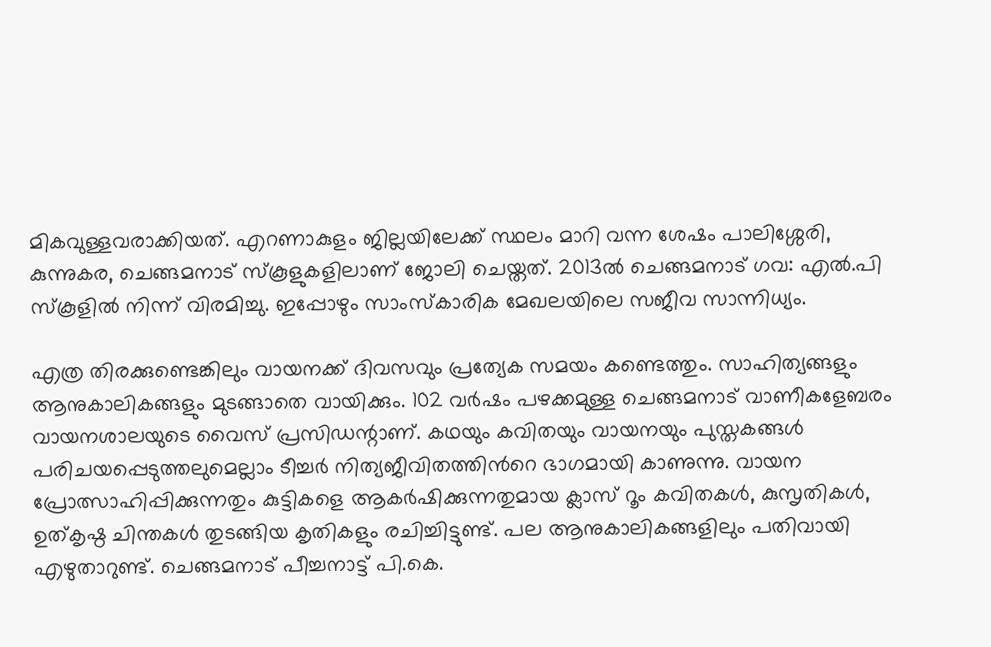മികവുള്ളവരാക്കിയത്. എറണാകുളം ജില്ലയിലേക്ക് സ്ഥലം മാറി വന്ന ശേഷം പാലിശ്ശേരി, കുന്നുകര, ചെങ്ങമനാട് സ്കൂളുകളിലാണ് ജോലി ചെയ്തത്. 2013ൽ ചെങ്ങമനാട് ഗവ: എൽ.പി സ്കൂളിൽ നിന്ന് വിരമിച്ചു. ഇപ്പോഴും സാംസ്കാരിക മേഖലയിലെ സജീവ സാന്നിധ്യം.

എത്ര തിരക്കുണ്ടെങ്കിലും വായനക്ക് ദിവസവും പ്രത്യേക സമയം കണ്ടെത്തും. സാഹിത്യങ്ങളും ആനുകാലികങ്ങളും മുടങ്ങാതെ വായിക്കും. 102 വർഷം പഴക്കമുള്ള ചെങ്ങമനാട് വാണീകളേബരം വായനശാലയുടെ വൈസ് പ്രസിഡന്റാണ്. കഥയും കവിതയും വായനയും പുസ്തകങ്ങൾ പരിചയപ്പെടുത്തലുമെല്ലാം ടീച്ചർ നിത്യജീവിതത്തിന്‍റെ ഭാഗമായി കാണുന്നു. വായന പ്രോത്സാഹിപ്പിക്കുന്നതും കുട്ടികളെ ആകർഷിക്കുന്നതുമായ ക്ലാസ് റൂം കവിതകൾ, കുസൃതികൾ, ഉത്കൃഷ്ഠ ചിന്തകൾ തുടങ്ങിയ കൃതികളും രചിച്ചിട്ടുണ്ട്. പല ആനുകാലികങ്ങളിലും പതിവായി എഴുതാറുണ്ട്. ചെങ്ങമനാട് പീച്ചനാട്ട് പി.കെ.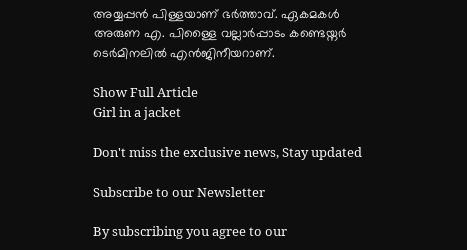അയ്യപ്പൻ പിള്ളയാണ് ഭർത്താവ്. ഏകമകൾ അരുണ എ. പിള്ളൈ വല്ലാർപ്പാടം കണ്ടെയ്നർ ടെർമിനലിൽ എൻജിനീയറാണ്.

Show Full Article
Girl in a jacket

Don't miss the exclusive news, Stay updated

Subscribe to our Newsletter

By subscribing you agree to our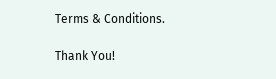Terms & Conditions.

Thank You!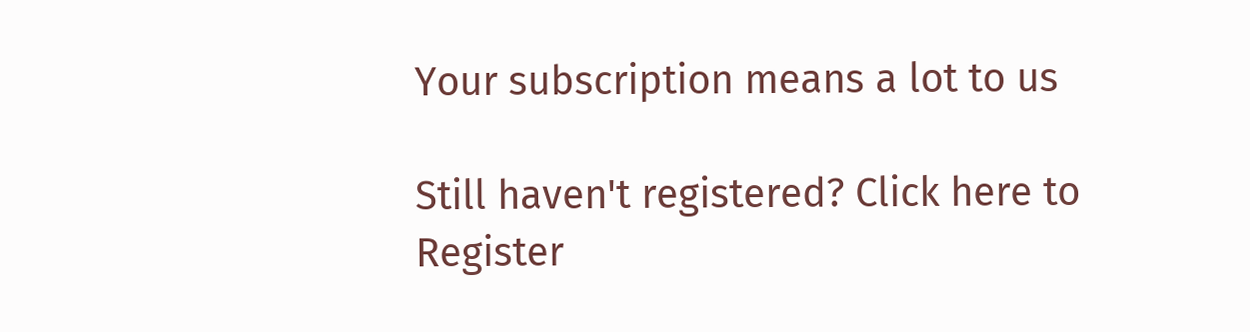Your subscription means a lot to us

Still haven't registered? Click here to Register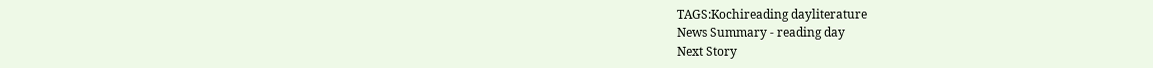TAGS:Kochireading dayliterature
News Summary - reading day
Next Story